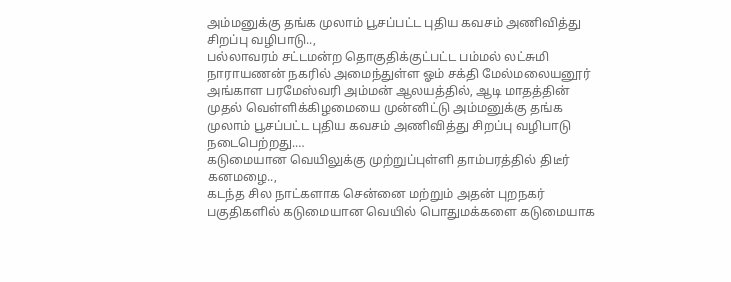அம்மனுக்கு தங்க முலாம் பூசப்பட்ட புதிய கவசம் அணிவித்து சிறப்பு வழிபாடு..,
பல்லாவரம் சட்டமன்ற தொகுதிக்குட்பட்ட பம்மல் லட்சுமி நாராயணன் நகரில் அமைந்துள்ள ஓம் சக்தி மேல்மலையனூர் அங்காள பரமேஸ்வரி அம்மன் ஆலயத்தில், ஆடி மாதத்தின் முதல் வெள்ளிக்கிழமையை முன்னிட்டு அம்மனுக்கு தங்க முலாம் பூசப்பட்ட புதிய கவசம் அணிவித்து சிறப்பு வழிபாடு நடைபெற்றது.…
கடுமையான வெயிலுக்கு முற்றுப்புள்ளி தாம்பரத்தில் திடீர் கனமழை..,
கடந்த சில நாட்களாக சென்னை மற்றும் அதன் புறநகர் பகுதிகளில் கடுமையான வெயில் பொதுமக்களை கடுமையாக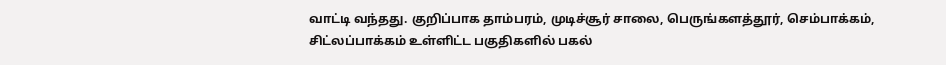வாட்டி வந்தது. குறிப்பாக தாம்பரம், முடிச்சூர் சாலை, பெருங்களத்தூர், செம்பாக்கம், சிட்லப்பாக்கம் உள்ளிட்ட பகுதிகளில் பகல்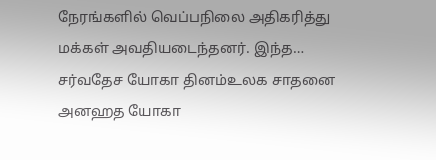நேரங்களில் வெப்பநிலை அதிகரித்து மக்கள் அவதியடைந்தனர். இந்த…
சர்வதேச யோகா தினம்உலக சாதனை அனஹத யோகா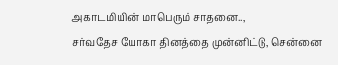அகாடமியின் மாபெரும் சாதனை..,
சர்வதேச யோகா தினத்தை முன்னிட்டு, சென்னை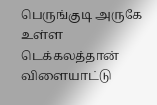பெருங்குடி அருகே உள்ள டெக்கலத்தான் விளையாட்டு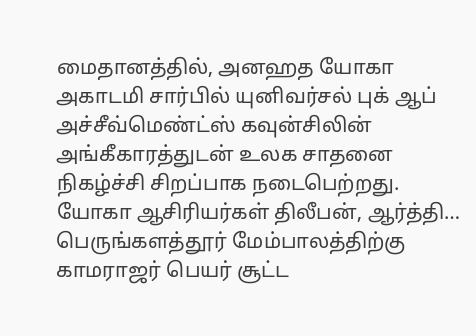மைதானத்தில், அனஹத யோகா அகாடமி சார்பில் யுனிவர்சல் புக் ஆப் அச்சீவ்மெண்ட்ஸ் கவுன்சிலின் அங்கீகாரத்துடன் உலக சாதனை நிகழ்ச்சி சிறப்பாக நடைபெற்றது. யோகா ஆசிரியர்கள் திலீபன், ஆர்த்தி…
பெருங்களத்தூர் மேம்பாலத்திற்கு காமராஜர் பெயர் சூட்ட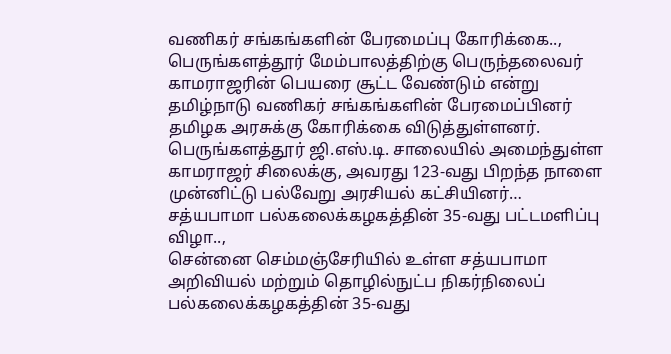வணிகர் சங்கங்களின் பேரமைப்பு கோரிக்கை..,
பெருங்களத்தூர் மேம்பாலத்திற்கு பெருந்தலைவர் காமராஜரின் பெயரை சூட்ட வேண்டும் என்று தமிழ்நாடு வணிகர் சங்கங்களின் பேரமைப்பினர் தமிழக அரசுக்கு கோரிக்கை விடுத்துள்ளனர். பெருங்களத்தூர் ஜி.எஸ்.டி. சாலையில் அமைந்துள்ள காமராஜர் சிலைக்கு, அவரது 123-வது பிறந்த நாளை முன்னிட்டு பல்வேறு அரசியல் கட்சியினர்…
சத்யபாமா பல்கலைக்கழகத்தின் 35-வது பட்டமளிப்பு விழா..,
சென்னை செம்மஞ்சேரியில் உள்ள சத்யபாமா அறிவியல் மற்றும் தொழில்நுட்ப நிகர்நிலைப் பல்கலைக்கழகத்தின் 35-வது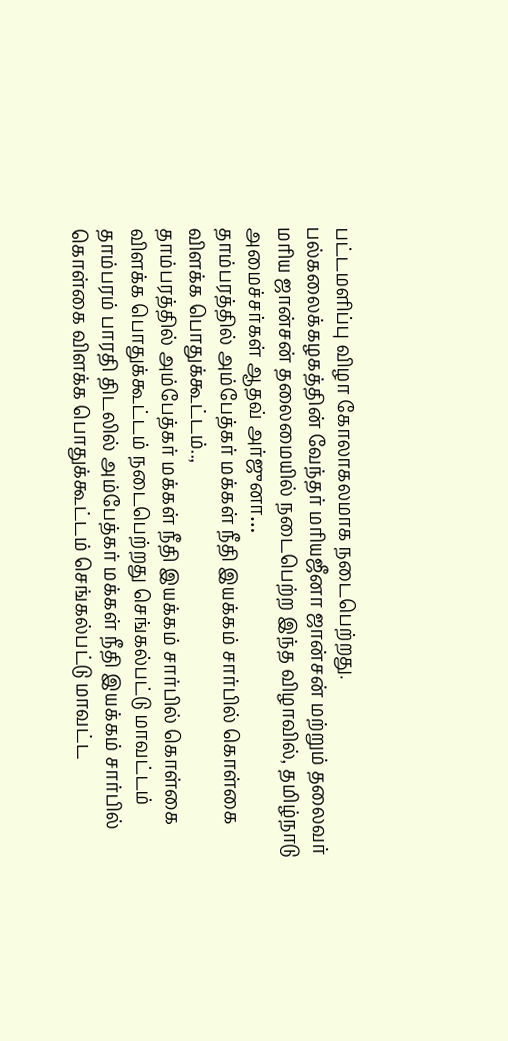பட்டமளிப்பு விழா கோலாகலமாக நடைபெற்றது. பல்கலைக்கழகத்தின் வேந்தர் மரியஜீனா ஜான்சன் மற்றும் தலைவர் மரிய ஜான்சன் தலைமையில் நடைபெற்ற இந்த விழாவில், தமிழ்நாடு அமைச்சர்கள் ஆதவ் அர்ஜுனா…
தாம்பரத்தில் அம்பேத்கர் மக்கள் நீதி இயக்கம் சார்பில் கொள்கை விளக்க பொதுக்கூட்டம்..,
தாம்பரத்தில் அம்பேத்கர் மக்கள் நீதி இயக்கம் சார்பில் கொள்கை விளக்க பொதுக்கூட்டம் நடைபெற்றது செங்கல்பட்டு மாவட்டம் தாம்பரம் பாரதி திடலில் அம்பேத்கர் மக்கள் நீதி இயக்கம் சார்பில் கொள்கை விளக்க பொதுக்கூட்டம் செங்கல்பட்டு மாவட்ட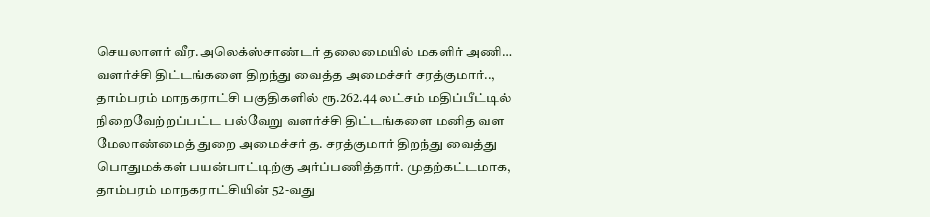செயலாளர் வீர.அலெக்ஸ்சாண்டர் தலைமையில் மகளிர் அணி…
வளர்ச்சி திட்டங்களை திறந்து வைத்த அமைச்சர் சரத்குமார்..,
தாம்பரம் மாநகராட்சி பகுதிகளில் ரூ.262.44 லட்சம் மதிப்பீட்டில் நிறைவேற்றப்பட்ட பல்வேறு வளர்ச்சி திட்டங்களை மனித வள மேலாண்மைத் துறை அமைச்சர் த. சரத்குமார் திறந்து வைத்து பொதுமக்கள் பயன்பாட்டிற்கு அர்ப்பணித்தார். முதற்கட்டமாக, தாம்பரம் மாநகராட்சியின் 52-வது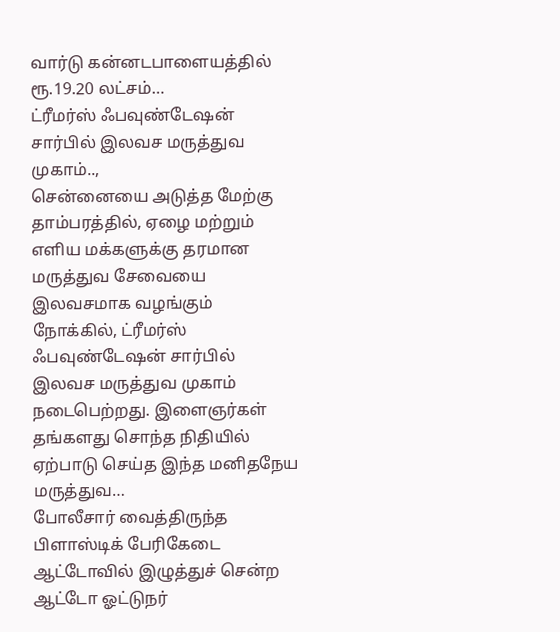வார்டு கன்னடபாளையத்தில் ரூ.19.20 லட்சம்…
ட்ரீமர்ஸ் ஃபவுண்டேஷன் சார்பில் இலவச மருத்துவ முகாம்..,
சென்னையை அடுத்த மேற்கு தாம்பரத்தில், ஏழை மற்றும் எளிய மக்களுக்கு தரமான மருத்துவ சேவையை இலவசமாக வழங்கும் நோக்கில், ட்ரீமர்ஸ் ஃபவுண்டேஷன் சார்பில் இலவச மருத்துவ முகாம் நடைபெற்றது. இளைஞர்கள் தங்களது சொந்த நிதியில் ஏற்பாடு செய்த இந்த மனிதநேய மருத்துவ…
போலீசார் வைத்திருந்த பிளாஸ்டிக் பேரிகேடை ஆட்டோவில் இழுத்துச் சென்ற ஆட்டோ ஓட்டுநர்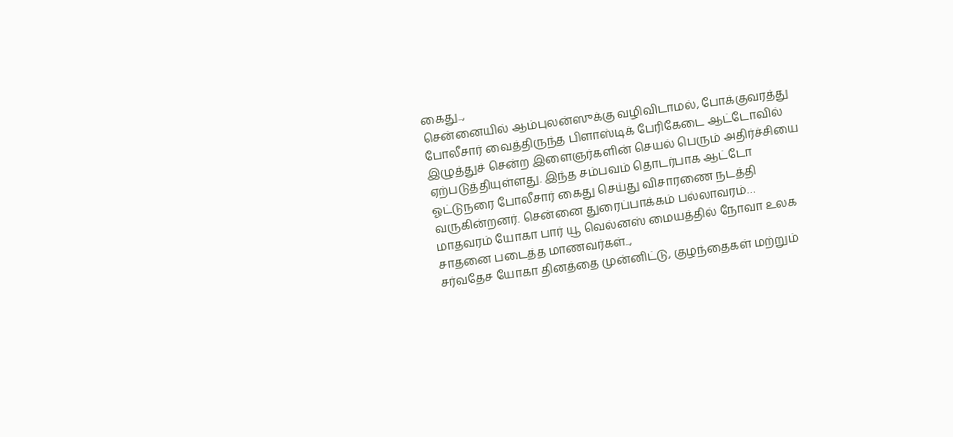கைது..,
சென்னையில் ஆம்புலன்ஸுக்கு வழிவிடாமல், போக்குவரத்து போலீசார் வைத்திருந்த பிளாஸ்டிக் பேரிகேடை ஆட்டோவில் இழுத்துச் சென்ற இளைஞர்களின் செயல் பெரும் அதிர்ச்சியை ஏற்படுத்தியுள்ளது. இந்த சம்பவம் தொடர்பாக ஆட்டோ ஓட்டுநரை போலீசார் கைது செய்து விசாரணை நடத்தி வருகின்றனர். சென்னை துரைப்பாக்கம் பல்லாவரம்…
மாதவரம் யோகா பார் யூ வெல்னஸ் மையத்தில் நோவா உலக சாதனை படைத்த மாணவர்கள்..,
சர்வதேச யோகா தினத்தை முன்னிட்டு, குழந்தைகள் மற்றும்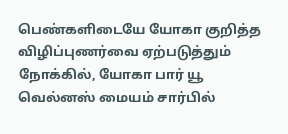பெண்களிடையே யோகா குறித்த விழிப்புணர்வை ஏற்படுத்தும் நோக்கில், யோகா பார் யூ வெல்னஸ் மையம் சார்பில்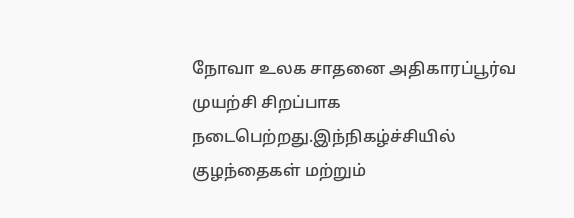நோவா உலக சாதனை அதிகாரப்பூர்வ முயற்சி சிறப்பாக நடைபெற்றது.இந்நிகழ்ச்சியில் குழந்தைகள் மற்றும்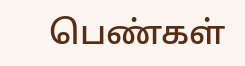பெண்கள்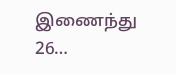இணைந்து 26…